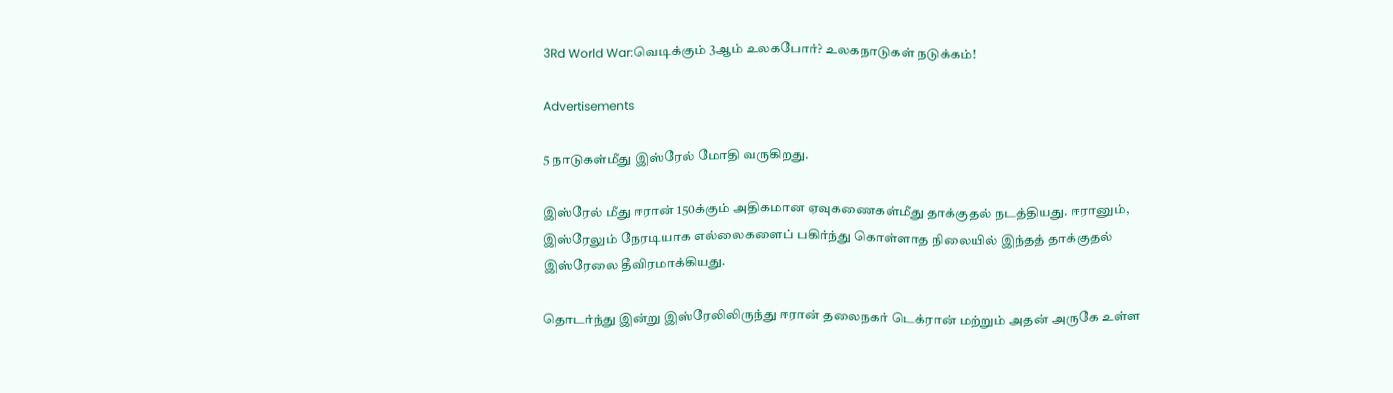3Rd World War:வெடிக்கும் 3ஆம் உலகபோர்? உலகநாடுகள் நடுக்கம்!

Advertisements

5 நாடுகள்மீது இஸ்ரேல் மோதி வருகிறது.

இஸ்ரேல் மீது ஈரான் 150க்கும் அதிகமான ஏவுகணைகள்மீது தாக்குதல் நடத்தியது. ஈரானும், இஸ்ரேலும் நேரடியாக எல்லைகளைப் பகிர்ந்து கொள்ளாத நிலையில் இந்தத் தாக்குதல் இஸ்ரேலை தீவிரமாக்கியது.

தொடர்ந்து இன்று இஸ்ரேலிலிருந்து ஈரான் தலைநகர் டெக்ரான் மற்றும் அதன் அருகே உள்ள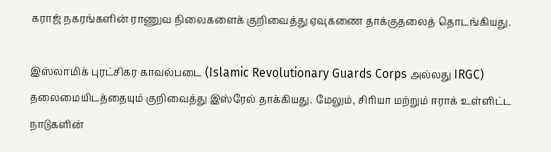கராஜ் நகரங்களின் ராணுவ நிலைகளைக் குறிவைத்து ஏவுகணை தாக்குதலைத் தொடங்கியது.

இஸ்லாமிக் புரட்சிகர காவல்படை (Islamic Revolutionary Guards Corps அல்லது IRGC) தலைமையிடத்தையும் குறிவைத்து இஸ்ரேல் தாக்கியது. மேலும், சிரியா மற்றும் ஈராக் உள்ளிட்ட நாடுகளின்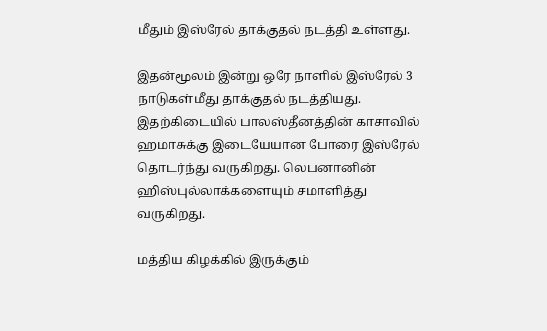மீதும் இஸ்ரேல் தாக்குதல் நடத்தி உள்ளது.

இதன்மூலம் இன்று ஒரே நாளில் இஸ்ரேல் 3 நாடுகள்மீது தாக்குதல் நடத்தியது. இதற்கிடையில் பாலஸ்தீனத்தின் காசாவில் ஹமாசுக்கு இடையேயான போரை இஸ்ரேல் தொடர்ந்து வருகிறது. லெபனானின் ஹிஸ்புல்லாக்களையும் சமாளித்து வருகிறது.

மத்திய கிழக்கில் இருக்கும்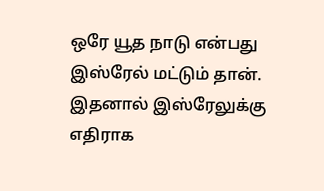ஒரே யூத நாடு என்பது இஸ்ரேல் மட்டும் தான். இதனால் இஸ்ரேலுக்கு எதிராக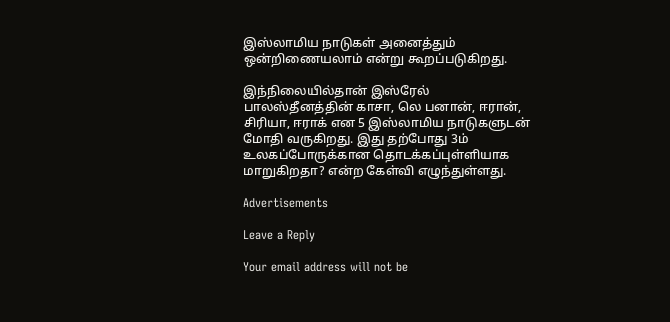இஸ்லாமிய நாடுகள் அனைத்தும் ஒன்றிணையலாம் என்று கூறப்படுகிறது.

இந்நிலையில்தான் இஸ்ரேல் பாலஸ்தீனத்தின் காசா, லெ பனான், ஈரான், சிரியா, ஈராக் என 5 இஸ்லாமிய நாடுகளுடன் மோதி வருகிறது. இது தற்போது 3ம் உலகப்போருக்கான தொடக்கப்புள்ளியாக மாறுகிறதா? என்ற கேள்வி எழுந்துள்ளது.

Advertisements

Leave a Reply

Your email address will not be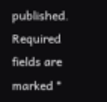published. Required fields are marked *